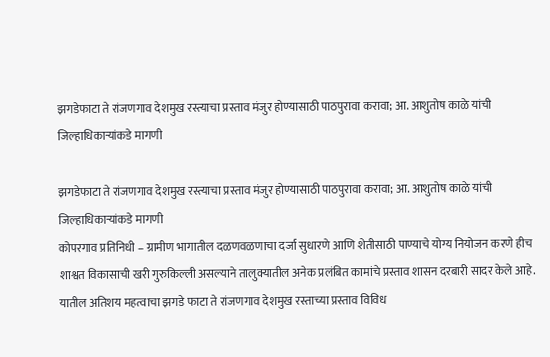झगडेफाटा ते रांजणगाव देशमुख रस्त्याचा प्रस्ताव मंजुर होण्यासाठी पाठपुरावा करावा; आ. आशुतोष काळे यांची जिल्हाधिकाऱ्यांकडे मागणी

झगडेफाटा ते रांजणगाव देशमुख रस्त्याचा प्रस्ताव मंजुर होण्यासाठी पाठपुरावा करावा; आ. आशुतोष काळे यांची जिल्हाधिकाऱ्यांकडे मागणी
कोपरगाव प्रतिनिधी – ग्रामीण भागातील दळणवळणाचा दर्जा सुधारणे आणि शेतीसाठी पाण्याचे योग्य नियोजन करणे हीच शाश्वत विकासाची खरी गुरुकिल्ली असल्याने तालुक्यातील अनेक प्रलंबित कामांचे प्रस्ताव शासन दरबारी सादर केले आहे. यातील अतिशय महत्वाचा झगडे फाटा ते रांजणगाव देशमुख रस्ताच्या प्रस्ताव विविध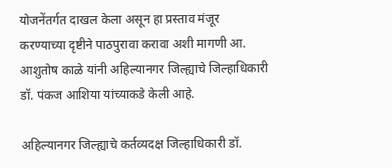योजनेंतर्गत दाखल केला असून हा प्रस्ताव मंजूर करण्याच्या दृष्टीने पाठपुरावा करावा अशी मागणी आ. आशुतोष काळे यांनी अहिल्यानगर जिल्ह्याचे जिल्हाधिकारी डॉ. पंकज आशिया यांच्याकडे केली आहे.

अहिल्यानगर जिल्ह्याचे कर्तव्यदक्ष जिल्हाधिकारी डॉ.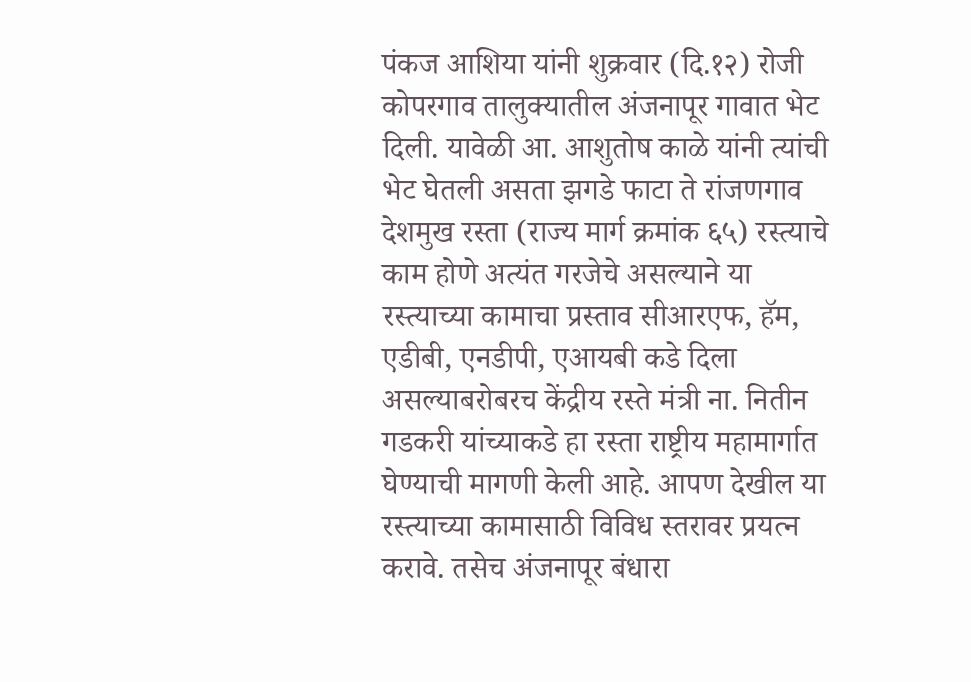पंकज आशिया यांनी शुक्रवार (दि.१२) रोजी कोपरगाव तालुक्यातील अंजनापूर गावात भेट दिली. यावेळी आ. आशुतोष काळे यांनी त्यांची भेट घेतली असता झगडे फाटा ते रांजणगाव देशमुख रस्ता (राज्य मार्ग क्रमांक ६५) रस्त्याचे काम होणे अत्यंत गरजेचे असल्याने या रस्त्याच्या कामाचा प्रस्ताव सीआरएफ, हॅम, एडीबी, एनडीपी, एआयबी कडे दिला असल्याबरोबरच केंद्रीय रस्ते मंत्री ना. नितीन गडकरी यांच्याकडे हा रस्ता राष्ट्रीय महामार्गात घेण्याची मागणी केली आहे. आपण देखील या रस्त्याच्या कामासाठी विविध स्तरावर प्रयत्न करावे. तसेच अंजनापूर बंधारा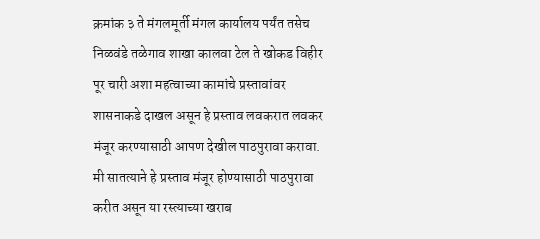क्रमांक ३ ते मंगलमूर्ती मंगल कार्यालय पर्यंत तसेच निळवंडे तळेगाव शाखा कालवा टेल ते खोकड विहीर पूर चारी अशा महत्वाच्या कामांचे प्रस्तावांवर शासनाकडे दाखल असून हे प्रस्ताव लवकरात लवकर मंजूर करण्यासाठी आपण देखील पाठपुरावा करावा. मी सातत्याने हे प्रस्ताव मंजूर होण्यासाठी पाठपुरावा करीत असून या रस्त्याच्या खराब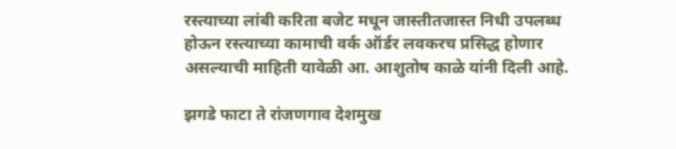रस्त्याच्या लांबी करिता बजेट मधून जास्तीतजास्त निधी उपलब्ध होऊन रस्त्याच्या कामाची वर्क ऑर्डर लवकरच प्रसिद्ध होणार असल्याची माहिती यावेळी आ. आशुतोष काळे यांनी दिली आहे.

झगडे फाटा ते रांजणगाव देशमुख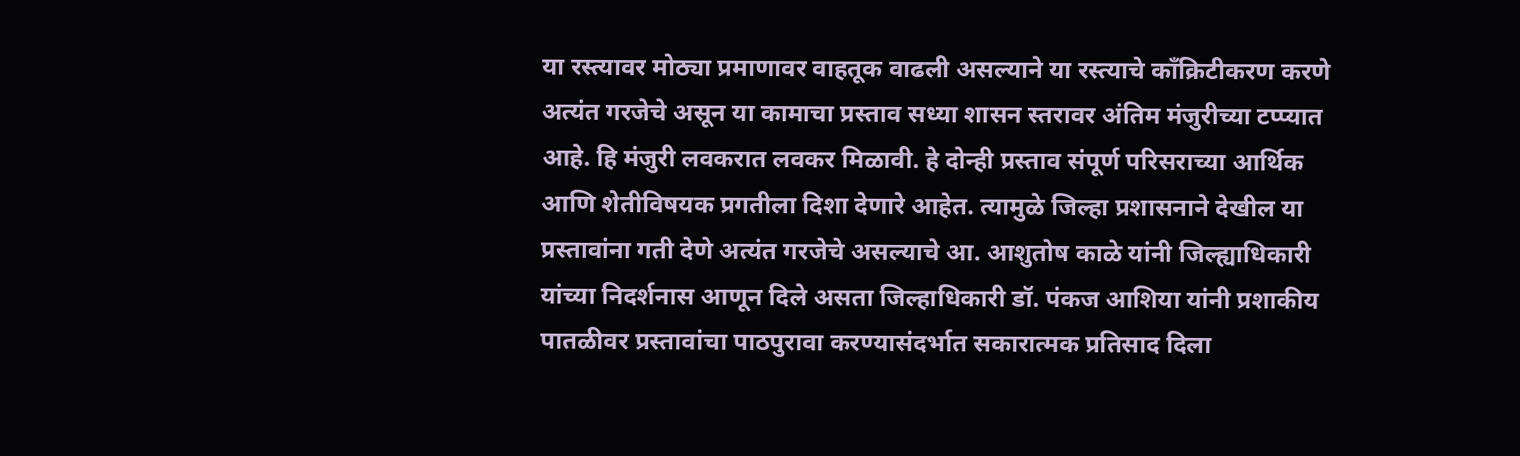या रस्त्यावर मोठ्या प्रमाणावर वाहतूक वाढली असल्याने या रस्त्याचे काँक्रिटीकरण करणे अत्यंत गरजेचे असून या कामाचा प्रस्ताव सध्या शासन स्तरावर अंतिम मंजुरीच्या टप्प्यात आहे. हि मंजुरी लवकरात लवकर मिळावी. हे दोन्ही प्रस्ताव संपूर्ण परिसराच्या आर्थिक आणि शेतीविषयक प्रगतीला दिशा देणारे आहेत. त्यामुळे जिल्हा प्रशासनाने देखील या प्रस्तावांना गती देणे अत्यंत गरजेचे असल्याचे आ. आशुतोष काळे यांनी जिल्ह्याधिकारी यांच्या निदर्शनास आणून दिले असता जिल्हाधिकारी डॉ. पंकज आशिया यांनी प्रशाकीय पातळीवर प्रस्तावांचा पाठपुरावा करण्यासंदर्भात सकारात्मक प्रतिसाद दिला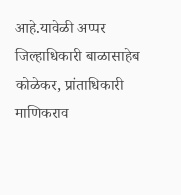आहे.यावेळी अप्पर जिल्हाधिकारी बाळासाहेब कोळेकर, प्रांताधिकारी माणिकराव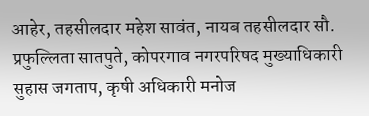आहेर, तहसीलदार महेश सावंत, नायब तहसीलदार सौ. प्रफुल्लिता सातपुते, कोपरगाव नगरपरिषद मुख्याधिकारी सुहास जगताप, कृषी अधिकारी मनोज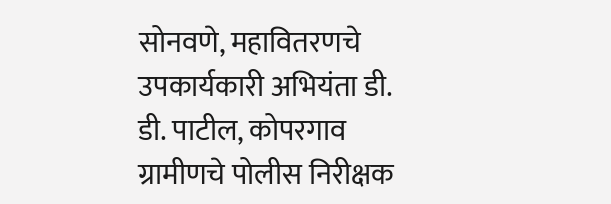सोनवणे, महावितरणचे उपकार्यकारी अभियंता डी. डी. पाटील, कोपरगाव ग्रामीणचे पोलीस निरीक्षक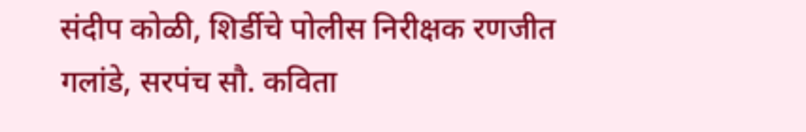संदीप कोळी, शिर्डीचे पोलीस निरीक्षक रणजीत गलांडे, सरपंच सौ. कविता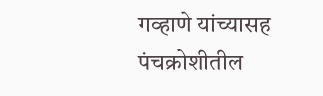गव्हाणे यांच्यासह पंचक्रोशीतील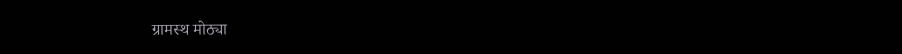ग्रामस्थ मोठ्या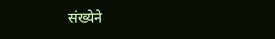संख्येने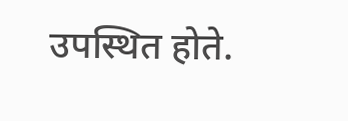उपस्थित होते.